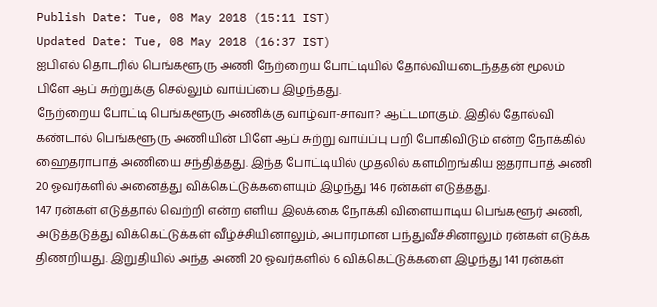Publish Date: Tue, 08 May 2018 (15:11 IST)
Updated Date: Tue, 08 May 2018 (16:37 IST)
ஐபிஎல் தொடரில் பெங்களூரு அணி நேற்றைய போட்டியில் தோல்வியடைந்ததன் மூலம் பிளே ஆப் சுற்றுக்கு செல்லும் வாய்ப்பை இழந்தது.
நேற்றைய போட்டி பெங்களூரு அணிக்கு வாழ்வா-சாவா? ஆட்டமாகும். இதில் தோல்வி கண்டால் பெங்களூரு அணியின் பிளே ஆப் சுற்று வாய்ப்பு பறி போகிவிடும் என்ற நோக்கில் ஹைதராபாத் அணியை சந்தித்தது. இந்த போட்டியில் முதலில் களமிறங்கிய ஐதராபாத் அணி 20 ஓவர்களில் அனைத்து விக்கெட்டுக்களையும் இழந்து 146 ரன்கள் எடுத்தது.
147 ரன்கள் எடுத்தால் வெற்றி என்ற எளிய இலக்கை நோக்கி விளையாடிய பெங்களூர் அணி, அடுத்தடுத்து விக்கெட்டுக்கள் வீழ்ச்சியினாலும், அபாரமான பந்துவீச்சினாலும் ரன்கள் எடுக்க திணறியது. இறுதியில் அந்த அணி 20 ஓவர்களில் 6 விக்கெட்டுக்களை இழந்து 141 ரன்கள்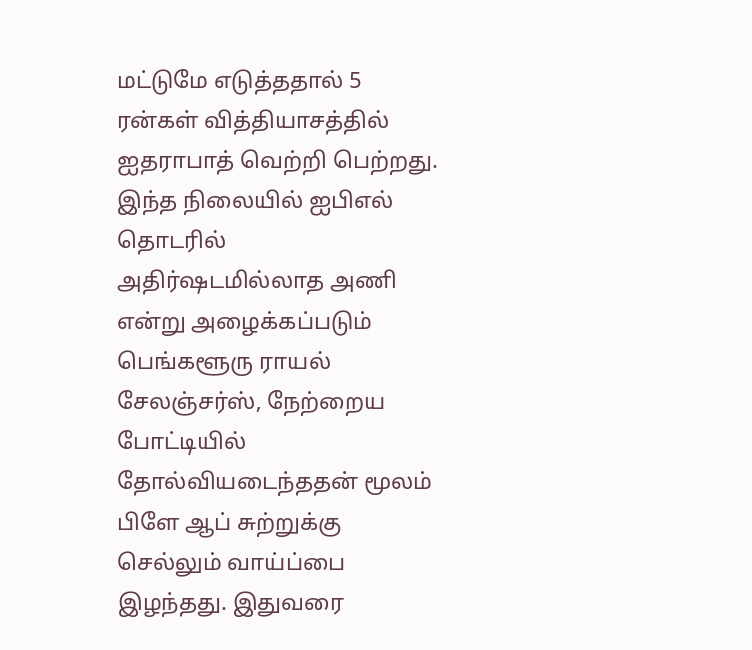மட்டுமே எடுத்ததால் 5 ரன்கள் வித்தியாசத்தில் ஐதராபாத் வெற்றி பெற்றது.
இந்த நிலையில் ஐபிஎல் தொடரில் அதிர்ஷடமில்லாத அணி என்று அழைக்கப்படும் பெங்களூரு ராயல் சேலஞ்சர்ஸ், நேற்றைய போட்டியில் தோல்வியடைந்ததன் மூலம் பிளே ஆப் சுற்றுக்கு செல்லும் வாய்ப்பை இழந்தது. இதுவரை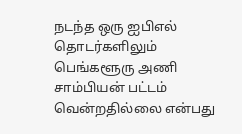நடந்த ஒரு ஐபிஎல் தொடர்களிலும் பெங்களூரு அணி சாம்பியன் பட்டம் வென்றதில்லை என்பது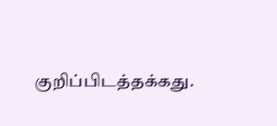குறிப்பிடத்தக்கது.